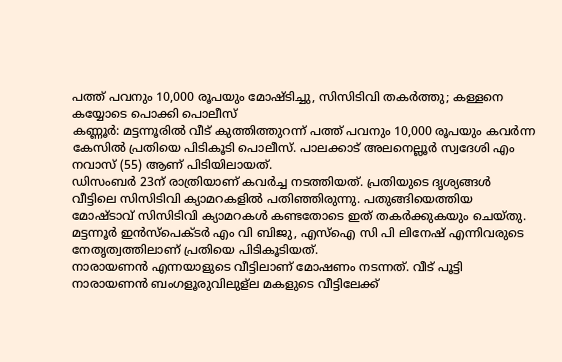പത്ത് പവനും 10,000 രൂപയും മോഷ്ടിച്ചു, സിസിടിവി തകർത്തു; കള്ളനെ കയ്യോടെ പൊക്കി പൊലീസ്
കണ്ണൂർ: മട്ടന്നൂരിൽ വീട് കുത്തിത്തുറന്ന് പത്ത് പവനും 10,000 രൂപയും കവർന്ന കേസിൽ പ്രതിയെ പിടികൂടി പൊലീസ്. പാലക്കാട് അലനെല്ലൂർ സ്വദേശി എം നവാസ് (55) ആണ് പിടിയിലായത്.
ഡിസംബർ 23ന് രാത്രിയാണ് കവർച്ച നടത്തിയത്. പ്രതിയുടെ ദൃശ്യങ്ങൾ വീട്ടിലെ സിസിടിവി ക്യാമറകളിൽ പതിഞ്ഞിരുന്നു. പതുങ്ങിയെത്തിയ മോഷ്ടാവ് സിസിടിവി ക്യാമറകൾ കണ്ടതോടെ ഇത് തകർക്കുകയും ചെയ്തു. മട്ടന്നൂർ ഇൻസ്പെക്ടർ എം വി ബിജു, എസ്ഐ സി പി ലിനേഷ് എന്നിവരുടെ നേതൃത്വത്തിലാണ് പ്രതിയെ പിടികൂടിയത്.
നാരായണൻ എന്നയാളുടെ വീട്ടിലാണ് മോഷണം നടന്നത്. വീട് പൂട്ടി നാരായണൻ ബംഗളൂരുവിലുള്ല മകളുടെ വീട്ടിലേക്ക്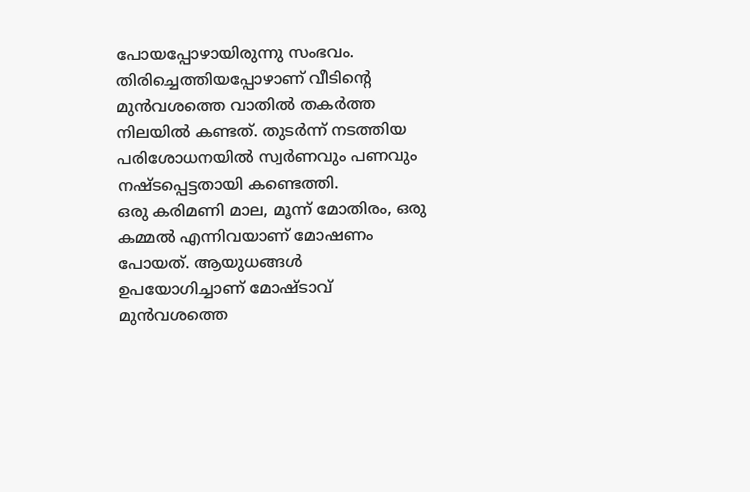പോയപ്പോഴായിരുന്നു സംഭവം. തിരിച്ചെത്തിയപ്പോഴാണ് വീടിന്റെ മുൻവശത്തെ വാതിൽ തകർത്ത നിലയിൽ കണ്ടത്. തുടർന്ന് നടത്തിയ പരിശോധനയിൽ സ്വർണവും പണവും നഷ്ടപ്പെട്ടതായി കണ്ടെത്തി.
ഒരു കരിമണി മാല, മൂന്ന് മോതിരം, ഒരു കമ്മൽ എന്നിവയാണ് മോഷണം പോയത്. ആയുധങ്ങൾ ഉപയോഗിച്ചാണ് മോഷ്ടാവ് മുൻവശത്തെ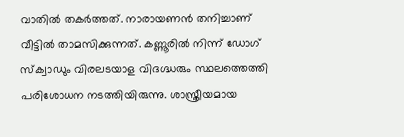വാതിൽ തകർത്തത്. നാരായണൻ തനിച്ചാണ് വീട്ടിൽ താമസിക്കുന്നത്. കണ്ണൂരിൽ നിന്ന് ഡോഗ് സ്ക്വാഡും വിരലടയാള വിദഗ്ദ്ധരും സ്ഥലത്തെത്തി പരിശോധന നടത്തിയിരുന്നു. ശാസ്ത്രീയമായ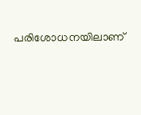പരിശോധനയിലാണ്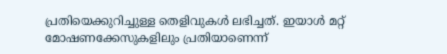പ്രതിയെക്കുറിച്ചുള്ള തെളിവുകൾ ലഭിച്ചത്. ഇയാൾ മറ്റ് മോഷണക്കേസുകളിലും പ്രതിയാണെന്ന്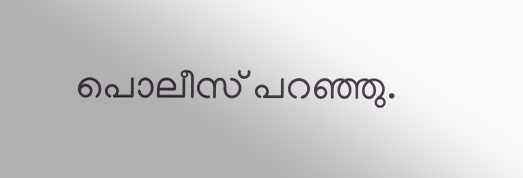പൊലീസ് പറഞ്ഞു.